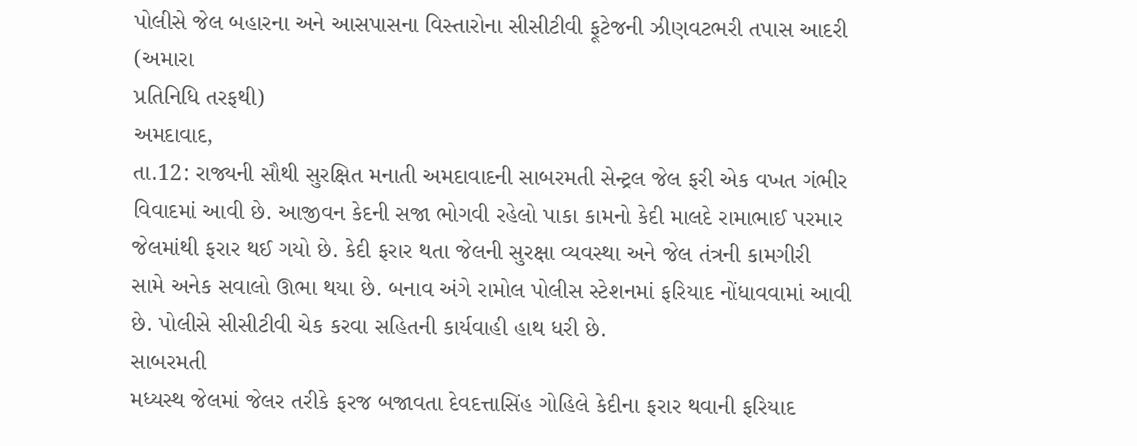પોલીસે જેલ બહારના અને આસપાસના વિસ્તારોના સીસીટીવી ફૂટેજની ઝીણવટભરી તપાસ આદરી
(અમારા
પ્રતિનિધિ તરફથી)
અમદાવાદ,
તા.12: રાજ્યની સૌથી સુરક્ષિત મનાતી અમદાવાદની સાબરમતી સેન્ટ્રલ જેલ ફરી એક વખત ગંભીર
વિવાદમાં આવી છે. આજીવન કેદની સજા ભોગવી રહેલો પાકા કામનો કેદી માલદે રામાભાઈ પરમાર
જેલમાંથી ફરાર થઈ ગયો છે. કેદી ફરાર થતા જેલની સુરક્ષા વ્યવસ્થા અને જેલ તંત્રની કામગીરી
સામે અનેક સવાલો ઊભા થયા છે. બનાવ અંગે રામોલ પોલીસ સ્ટેશનમાં ફરિયાદ નોંધાવવામાં આવી
છે. પોલીસે સીસીટીવી ચેક કરવા સહિતની કાર્યવાહી હાથ ધરી છે.
સાબરમતી
મધ્યસ્થ જેલમાં જેલર તરીકે ફરજ બજાવતા દેવદત્તાસિંહ ગોહિલે કેદીના ફરાર થવાની ફરિયાદ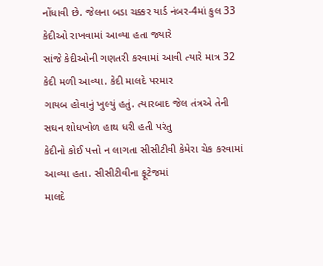નોંધાવી છે. જેલના બડા ચક્કર યાર્ડ નંબર-4માં કુલ 33 કેદીઓ રાખવામાં આવ્યા હતા જ્યારે
સાંજે કેદીઓની ગણતરી કરવામાં આવી ત્યારે માત્ર 32 કેદી મળી આવ્યા. કેદી માલદે પરમાર
ગાયબ હોવાનું ખુલ્યું હતું. ત્યારબાદ જેલ તંત્રએ તેની સઘન શોધખોળ હાથ ધરી હતી પરંતુ
કેદીનો કોઈ પત્તો ન લાગતા સીસીટીવી કેમેરા ચેક કરવામાં આવ્યા હતા. સીસીટીવીના ફૂટેજમાં
માલદે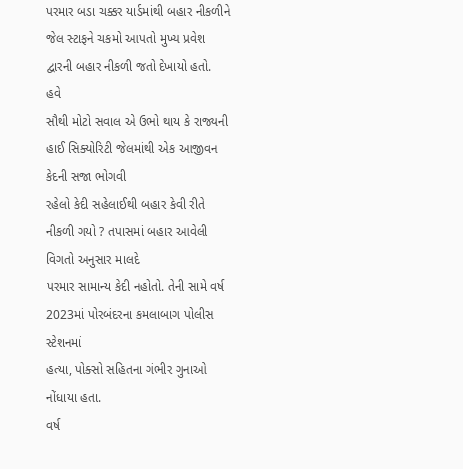પરમાર બડા ચક્કર યાર્ડમાંથી બહાર નીકળીને જેલ સ્ટાફને ચકમો આપતો મુખ્ય પ્રવેશ
દ્વારની બહાર નીકળી જતો દેખાયો હતો.
હવે
સૌથી મોટો સવાલ એ ઉભો થાય કે રાજ્યની હાઈ સિક્યોરિટી જેલમાંથી એક આજીવન કેદની સજા ભોગવી
રહેલો કેદી સહેલાઈથી બહાર કેવી રીતે નીકળી ગયો ? તપાસમાં બહાર આવેલી વિગતો અનુસાર માલદે
પરમાર સામાન્ય કેદી નહોતો. તેની સામે વર્ષ 2023માં પોરબંદરના કમલાબાગ પોલીસ સ્ટેશનમાં
હત્યા, પોક્સો સહિતના ગંભીર ગુનાઓ નોંધાયા હતા.
વર્ષ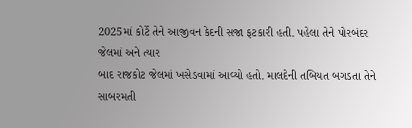2025માં કોર્ટે તેને આજીવન કેદની સજા ફટકારી હતી. પહેલા તેને પોરબંદર જેલમાં અને ત્યાર
બાદ રાજકોટ જેલમાં ખસેડવામાં આવ્યો હતો. માલદેની તબિયત બગડતા તેને સાબરમતી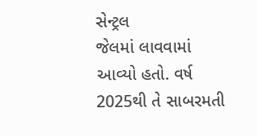સેન્ટ્રલ
જેલમાં લાવવામાં આવ્યો હતો. વર્ષ 2025થી તે સાબરમતી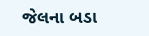જેલના બડા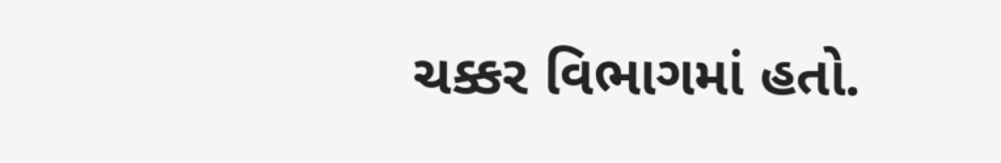ચક્કર વિભાગમાં હતો.